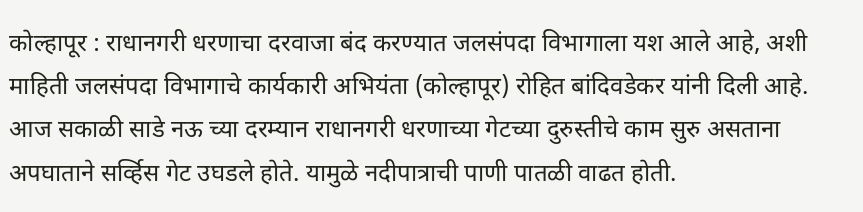कोल्हापूर : राधानगरी धरणाचा दरवाजा बंद करण्यात जलसंपदा विभागाला यश आले आहे, अशी माहिती जलसंपदा विभागाचे कार्यकारी अभियंता (कोल्हापूर) रोहित बांदिवडेकर यांनी दिली आहे.
आज सकाळी साडे नऊ च्या दरम्यान राधानगरी धरणाच्या गेटच्या दुरुस्तीचे काम सुरु असताना अपघाताने सर्व्हिस गेट उघडले होते. यामुळे नदीपात्राची पाणी पातळी वाढत होती.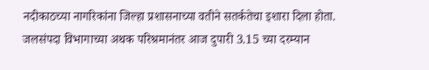नदीकाठच्या नागरिकांना जिल्हा प्रशासनाच्या वतीने सतर्कतेचा इशारा दिला होता. जलसंपदा विभागाच्या अथक परिश्रमानंतर आज दुपारी 3.15 च्या दरम्यान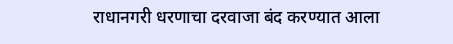राधानगरी धरणाचा दरवाजा बंद करण्यात आला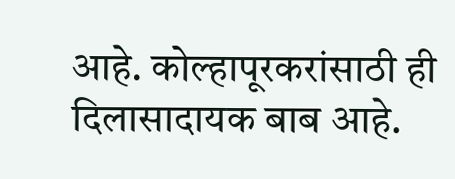आहे. कोल्हापूरकरांसाठी ही दिलासादायक बाब आहे.